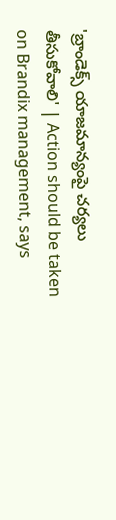'బ్రాండెక్స్‌ యాజమాన్యంపై చర్యలు తీసుకోవాలి' | Action should be taken on Brandix management, says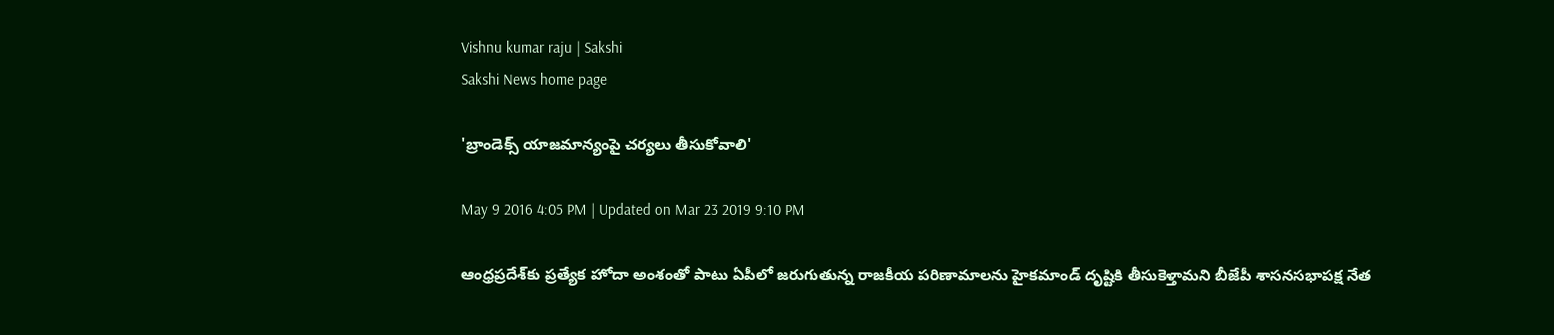Vishnu kumar raju | Sakshi
Sakshi News home page

'బ్రాండెక్స్‌ యాజమాన్యంపై చర్యలు తీసుకోవాలి'

May 9 2016 4:05 PM | Updated on Mar 23 2019 9:10 PM

ఆంధ్రప్రదేశ్‌కు ప్రత్యేక హోదా అంశంతో పాటు ఏపీలో జరుగుతున్న రాజకీయ పరిణామాలను హైకమాండ్‌ దృష్టికి తీసుకెళ్తామని బీజేపీ శాసనసభాపక్ష నేత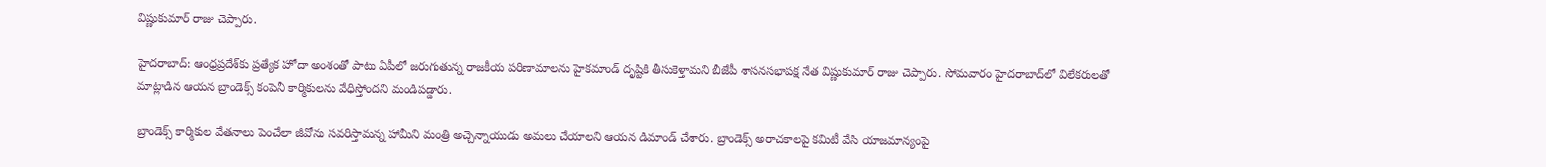విష్ణుకుమార్‌ రాజు చెప్పారు.

హైదరాబాద్‌: ఆంధ్రప్రదేశ్‌కు ప్రత్యేక హోదా అంశంతో పాటు ఏపీలో జరుగుతున్న రాజకీయ పరిణామాలను హైకమాండ్‌ దృష్టికి తీసుకెళ్తామని బీజేపీ శాసనసభాపక్ష నేత విష్ణుకుమార్‌ రాజు చెప్పారు. సోమవారం హైదరాబాద్‌లో విలేకరులతో మాట్లాడిన ఆయన బ్రాండెక్స్‌ కంపెనీ కార్మికులను వేధిస్తోందని మండిపడ్డారు.

బ్రాండెక్స్‌ కార్మికుల వేతనాలు పెంచేలా జీవోను సవరిస్తామన్న హామీని మంత్రి అచ్చెన్నాయుడు అమలు చేయాలని ఆయన డిమాండ్‌ చేశారు. బ్రాండెక్స్‌ అరాచకాలపై కమిటీ వేసి యాజమాన్యంపై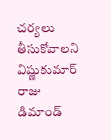చర్యలు తీసుకోవాలని విష్ణుకుమార్‌ రాజు డిమాండ్‌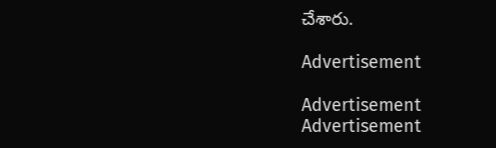చేశారు.

Advertisement

Advertisement
Advertisement